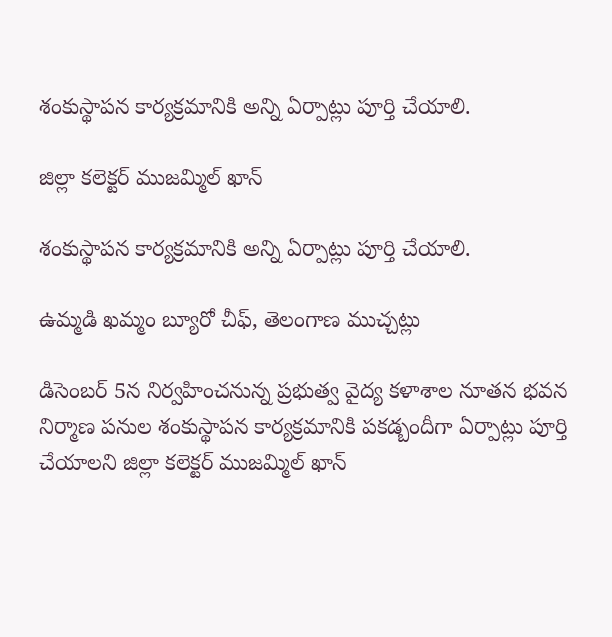శంకుస్థాపన కార్యక్రమానికి అన్ని ఏర్పాట్లు పూర్తి చేయాలి.

జిల్లా కలెక్టర్ ముజమ్మిల్ ఖాన్

శంకుస్థాపన కార్యక్రమానికి అన్ని ఏర్పాట్లు పూర్తి చేయాలి.

ఉమ్మడి ఖమ్మం బ్యూరో చీఫ్, తెలంగాణ ముచ్చట్లు

డిసెంబర్ 5న నిర్వహించనున్న ప్రభుత్వ వైద్య కళాశాల నూతన భవన నిర్మాణ పనుల శంకుస్థాపన కార్యక్రమానికి పకడ్బందీగా ఏర్పాట్లు పూర్తి చేయాలని జిల్లా కలెక్టర్ ముజమ్మిల్ ఖాన్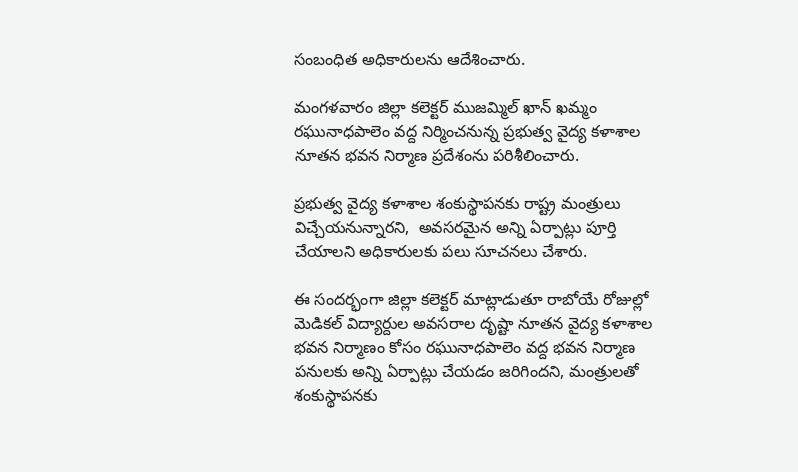సంబంధిత అధికారులను ఆదేశించారు.

మంగళవారం జిల్లా కలెక్టర్ ముజమ్మిల్ ఖాన్ ఖమ్మం రఘునాధపాలెం వద్ద నిర్మించనున్న ప్రభుత్వ వైద్య కళాశాల నూతన భవన నిర్మాణ ప్రదేశంను పరిశీలించారు.

ప్రభుత్వ వైద్య కళాశాల శంకుస్థాపనకు రాష్ట్ర మంత్రులు విచ్చేయనున్నారని,  అవసరమైన అన్ని ఏర్పాట్లు పూర్తి చేయాలని అధికారులకు పలు సూచనలు చేశారు.

ఈ సందర్భంగా జిల్లా కలెక్టర్ మాట్లాడుతూ రాబోయే రోజుల్లో మెడికల్ విద్యార్దుల అవసరాల దృష్టా నూతన వైద్య కళాశాల భవన నిర్మాణం కోసం రఘునాధపాలెం వద్ద భవన నిర్మాణ పనులకు అన్ని ఏర్పాట్లు చేయడం జరిగిందని, మంత్రులతో శంకుస్థాపనకు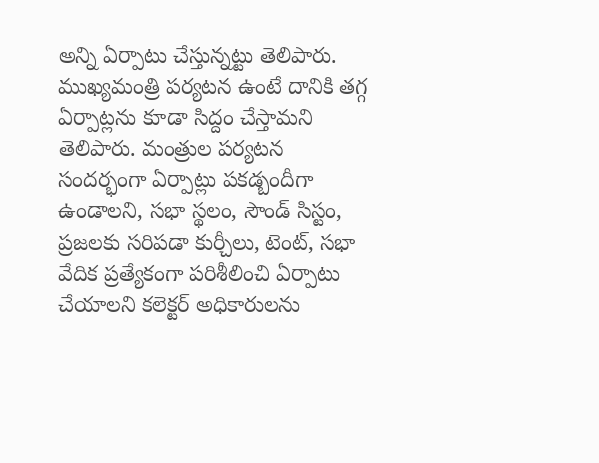అన్ని ఏర్పాటు చేస్తున్నట్టు తెలిపారు. ముఖ్యమంత్రి పర్యటన ఉంటే దానికి తగ్గ ఏర్పాట్లను కూడా సిద్దం చేస్తామని తెలిపారు. మంత్రుల పర్యటన సందర్భంగా ఏర్పాట్లు పకడ్బందీగా ఉండాలని, సభా స్థలం, సౌండ్ సిస్టం, ప్రజలకు సరిపడా కుర్చీలు, టెంట్, సభా వేదిక ప్రత్యేకంగా పరిశీలించి ఏర్పాటు చేయాలని కలెక్టర్ అధికారులను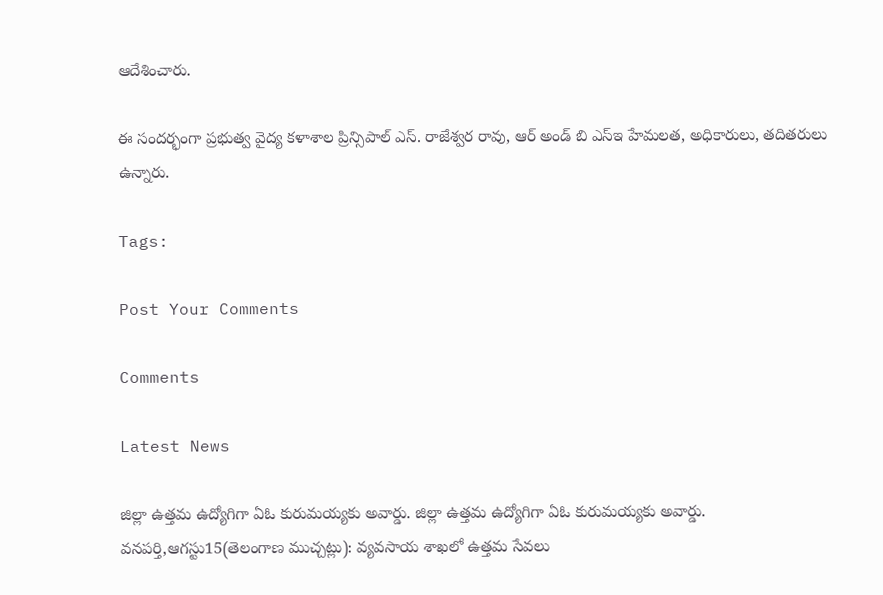ఆదేశించారు.

ఈ సందర్భంగా ప్రభుత్వ వైద్య కళాశాల ప్రిన్సిపాల్ ఎస్. రాజేశ్వర రావు, ఆర్ అండ్ బి ఎస్ఇ హేమలత, అధికారులు, తదితరులు ఉన్నారు.

Tags:

Post Your Comments

Comments

Latest News

జిల్లా ఉత్తమ ఉద్యోగిగా ఏఓ కురుమయ్యకు అవార్డు. జిల్లా ఉత్తమ ఉద్యోగిగా ఏఓ కురుమయ్యకు అవార్డు.
వనపర్తి,ఆగస్టు15(తెలంగాణ ముచ్చట్లు): వ్యవసాయ శాఖలో ఉత్తమ సేవలు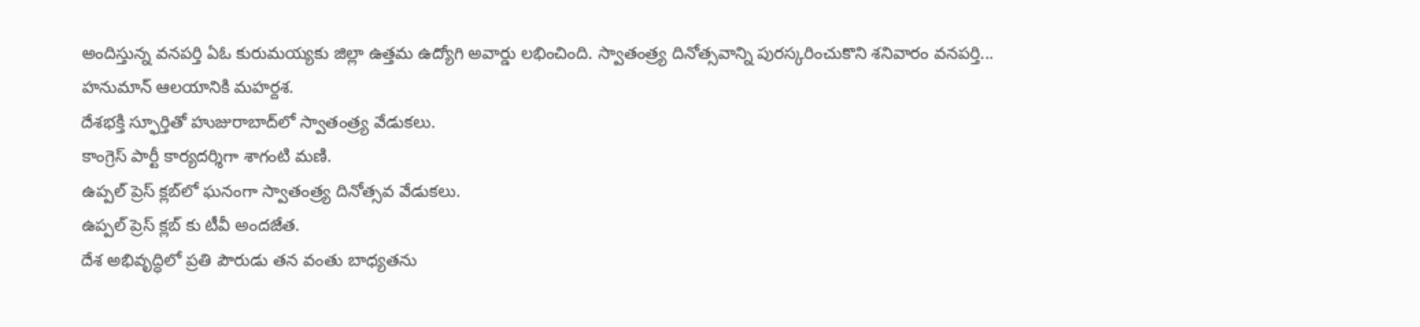అందిస్తున్న వనపర్తి ఏఓ కురుమయ్యకు జిల్లా ఉత్తమ ఉద్యోగి అవార్డు లభించింది. స్వాతంత్ర్య దినోత్సవాన్ని పురస్కరించుకొని శనివారం వనపర్తి...
హనుమాన్ ఆలయానికి మహర్దశ.
దేశభక్తి స్ఫూర్తితో హుజురాబాద్‌లో స్వాతంత్ర్య వేడుకలు.
కాంగ్రెస్ పార్టీ కార్యదర్శిగా శాగంటి మణి.
ఉప్పల్ ప్రెస్ క్లబ్‌లో ఘనంగా స్వాతంత్ర్య దినోత్సవ వేడుకలు.
ఉప్పల్ ప్రెస్ క్లబ్‌ కు టీవీ అందజేత.
దేశ అభివృద్ధిలో ప్రతి పౌరుడు తన వంతు బాధ్యతను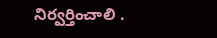నిర్వర్తించాలి .